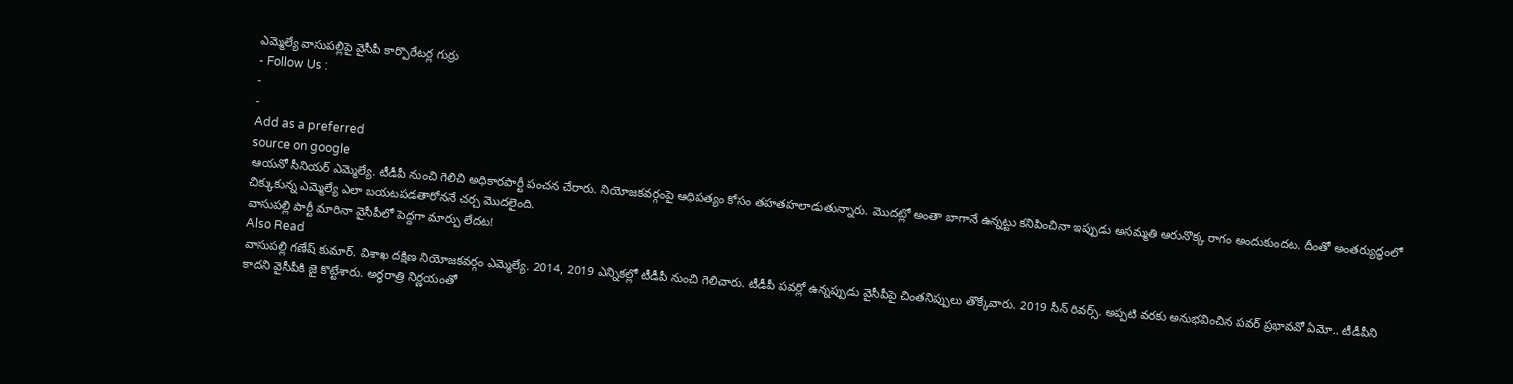ఎమ్మెల్యే వాసుపల్లిపై వైసీపీ కార్పొరేటర్ల గుర్రు
- Follow Us :
-
-
Add as a preferred
source on google
ఆయనో సీనియర్ ఎమ్మెల్యే. టీడీపీ నుంచి గెలిచి అధికారపార్టీ పంచన చేరారు. నియోజకవర్గంపై ఆధిపత్యం కోసం తహతహలాడుతున్నారు. మొదట్లో అంతా బాగానే ఉన్నట్టు కనిపించినా ఇప్పుడు అసమ్మతి ఆరునొక్క రాగం అందుకుందట. దీంతో అంతర్యుద్ధంలో చిక్కుకున్న ఎమ్మెల్యే ఎలా బయటపడతారోననే చర్చ మొదలైంది.
వాసుపల్లి పార్టీ మారినా వైసీపీలో పెద్దగా మార్పు లేదట!
Also Read
వాసుపల్లి గణేష్ కుమార్. విశాఖ దక్షిణ నియోజకవర్గం ఎమ్మెల్యే. 2014, 2019 ఎన్నికల్లో టీడీపీ నుంచి గెలిచారు. టీడీపీ పవర్లో ఉన్నప్పుడు వైసీపీపై చింతనిప్పులు తొక్కేవారు. 2019 సీన్ రివర్స్. అప్పటి వరకు అనుభవించిన పవర్ ప్రభావవో ఏమో.. టీడీపీని కాదని వైసీపీకి జై కొట్టేశారు. అర్ధరాత్రి నిర్ణయంతో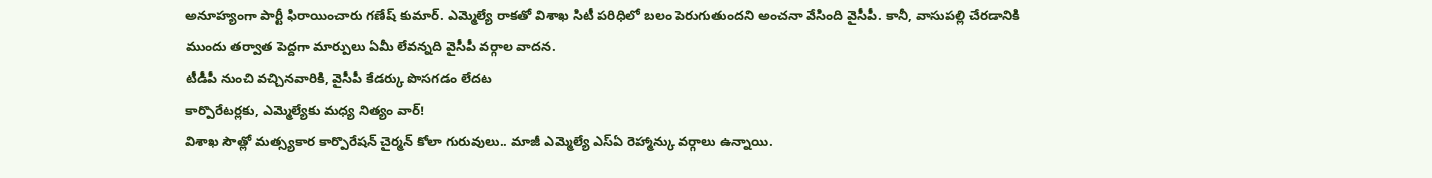అనూహ్యంగా పార్టీ ఫిరాయించారు గణేష్ కుమార్. ఎమ్మెల్యే రాకతో విశాఖ సిటీ పరిధిలో బలం పెరుగుతుందని అంచనా వేసింది వైసీపీ. కానీ, వాసుపల్లి చేరడానికి ముందు తర్వాత పెద్దగా మార్పులు ఏమీ లేవన్నది వైసీపీ వర్గాల వాదన.
టీడీపీ నుంచి వచ్చినవారికి, వైసీపీ కేడర్కు పొసగడం లేదట
కార్పొరేటర్లకు, ఎమ్మెల్యేకు మధ్య నిత్యం వార్!
విశాఖ సౌత్లో మత్స్యకార కార్పొరేషన్ చైర్మన్ కోలా గురువులు.. మాజీ ఎమ్మెల్యే ఎస్ఏ రెహ్మాన్కు వర్గాలు ఉన్నాయి.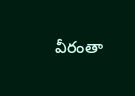వీరంతా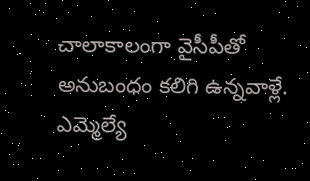చాలాకాలంగా వైసీపీతో అనుబంధం కలిగి ఉన్నవాళ్లే. ఎమ్మెల్యే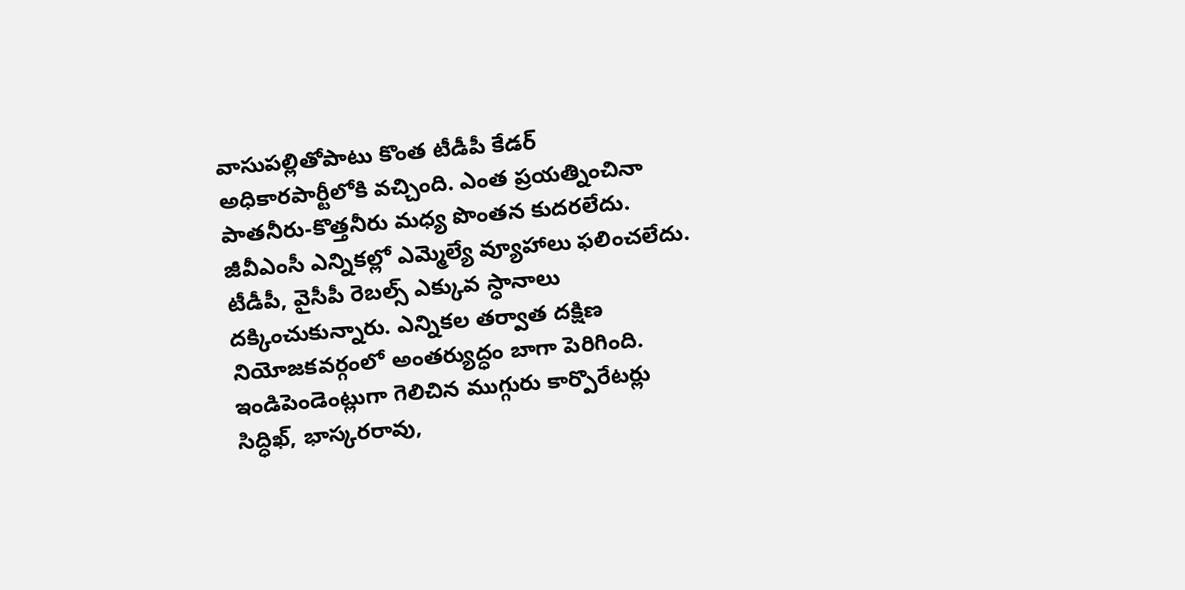వాసుపల్లితోపాటు కొంత టీడీపీ కేడర్ అధికారపార్టీలోకి వచ్చింది. ఎంత ప్రయత్నించినా పాతనీరు-కొత్తనీరు మధ్య పొంతన కుదరలేదు. జీవీఎంసీ ఎన్నికల్లో ఎమ్మెల్యే వ్యూహాలు ఫలించలేదు. టీడీపీ, వైసీపీ రెబల్స్ ఎక్కువ స్ధానాలు దక్కించుకున్నారు. ఎన్నికల తర్వాత దక్షిణ నియోజకవర్గంలో అంతర్యుద్ధం బాగా పెరిగింది. ఇండిపెండెంట్లుగా గెలిచిన ముగ్గురు కార్పొరేటర్లు సిద్ధిఖ్, భాస్కరరావు,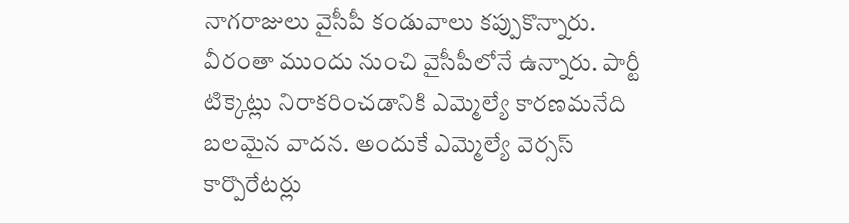నాగరాజులు వైసీపీ కండువాలు కప్పుకొన్నారు. వీరంతా ముందు నుంచి వైసీపీలోనే ఉన్నారు. పార్టీ టిక్కెట్లు నిరాకరించడానికి ఎమ్మెల్యే కారణమనేది బలమైన వాదన. అందుకే ఎమ్మెల్యే వెర్సస్ కార్పొరేటర్లు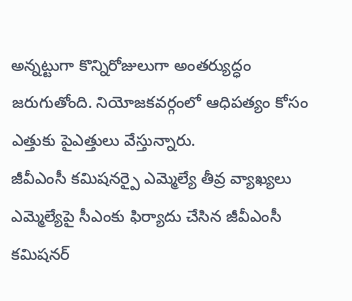అన్నట్టుగా కొన్నిరోజులుగా అంతర్యుద్ధం జరుగుతోంది. నియోజకవర్గంలో ఆధిపత్యం కోసం ఎత్తుకు పైఎత్తులు వేస్తున్నారు.
జీవీఎంసీ కమిషనర్పై ఎమ్మెల్యే తీవ్ర వ్యాఖ్యలు
ఎమ్మెల్యేపై సీఎంకు ఫిర్యాదు చేసిన జీవీఎంసీ కమిషనర్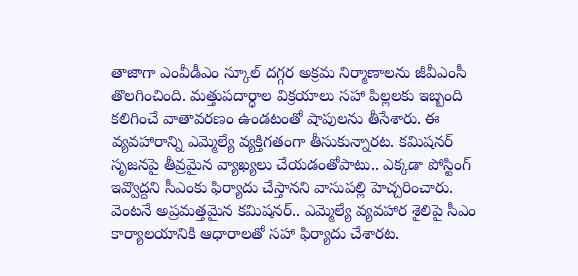తాజాగా ఎంవీడీఎం స్కూల్ దగ్గర అక్రమ నిర్మాణాలను జీవీఎంసీ తొలగించింది. మత్తుపదార్ధాల విక్రయాలు సహా పిల్లలకు ఇబ్బంది కలిగించే వాతావరణం ఉండటంతో షాపులను తీసేశారు. ఈ వ్యవహారాన్ని ఎమ్మెల్యే వ్యక్తిగతంగా తీసుకున్నారట. కమిషనర్ సృజనపై తీవ్రమైన వ్యాఖ్యలు చేయడంతోపాటు.. ఎక్కడా పోస్టింగ్ ఇవ్వొద్దని సీఎంకు ఫిర్యాదు చేస్తానని వాసుపల్లి హెచ్చరించారు. వెంటనే అప్రమత్తమైన కమిషనర్.. ఎమ్మెల్యే వ్యవహార శైలిపై సీఎం కార్యాలయానికి ఆధారాలతో సహా ఫిర్యాదు చేశారట.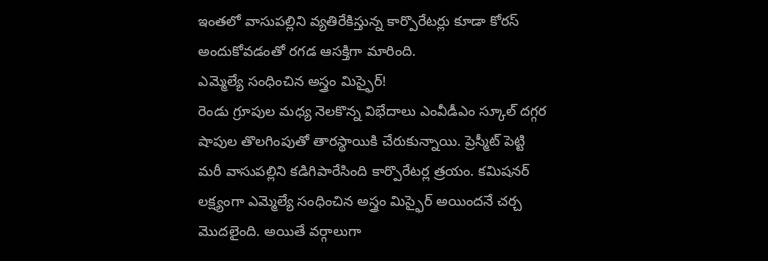ఇంతలో వాసుపల్లిని వ్యతిరేకిస్తున్న కార్పొరేటర్లు కూడా కోరస్ అందుకోవడంతో రగడ ఆసక్తిగా మారింది.
ఎమ్మెల్యే సంధించిన అస్త్రం మిస్ఫైర్!
రెండు గ్రూపుల మధ్య నెలకొన్న విభేదాలు ఎంవీడీఎం స్కూల్ దగ్గర షాపుల తొలగింపుతో తారస్థాయికి చేరుకున్నాయి. ప్రెస్మీట్ పెట్టి మరీ వాసుపల్లిని కడిగిపారేసింది కార్పొరేటర్ల త్రయం. కమిషనర్ లక్ష్యంగా ఎమ్మెల్యే సంధించిన అస్త్రం మిస్ఫైర్ అయిందనే చర్చ మొదలైంది. అయితే వర్గాలుగా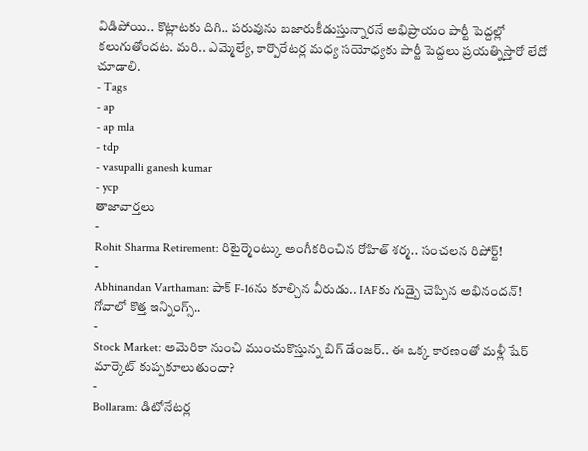విడిపోయి.. కొట్లాటకు దిగి.. పరువును బజారుకీడుస్తున్నారనే అభిప్రాయం పార్టీ పెద్దల్లో కలుగుతోందట. మరి.. ఎమ్మెల్యే, కార్పొరేటర్ల మధ్య సయోధ్యకు పార్టీ పెద్దలు ప్రయత్నిస్తారో లేదో చూడాలి.
- Tags
- ap
- ap mla
- tdp
- vasupalli ganesh kumar
- ycp
తాజావార్తలు
-
Rohit Sharma Retirement: రిటైర్మెంట్కు అంగీకరించిన రోహిత్ శర్మ.. సంచలన రిపోర్ట్!
-
Abhinandan Varthaman: పాక్ F-16ను కూల్చిన వీరుడు.. IAFకు గుడ్బై చెప్పిన అభినందన్! గోవాలో కొత్త ఇన్నింగ్స్..
-
Stock Market: అమెరికా నుంచి ముంచుకొస్తున్న బిగ్ డేంజర్.. ఈ ఒక్క కారణంతో మళ్లీ షేర్ మార్కెట్ కుప్పకూలుతుందా?
-
Bollaram: డిటోనేటర్ల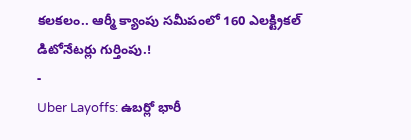కలకలం.. ఆర్మీ క్యాంపు సమీపంలో 160 ఎలక్ట్రికల్ డిటోనేటర్లు గుర్తింపు.!
-
Uber Layoffs: ఉబర్లో భారీ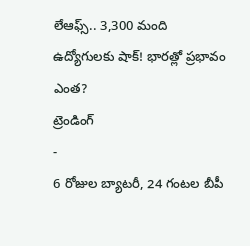లేఆఫ్స్.. 3,300 మంది ఉద్యోగులకు షాక్! భారత్లో ప్రభావం ఎంత?
ట్రెండింగ్
-
6 రోజుల బ్యాటరీ, 24 గంటల బీపీ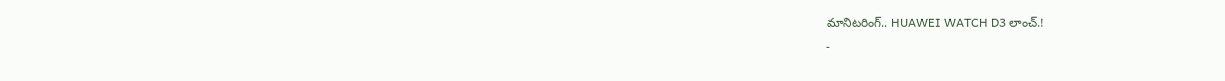మానిటరింగ్.. HUAWEI WATCH D3 లాంచ్.!
-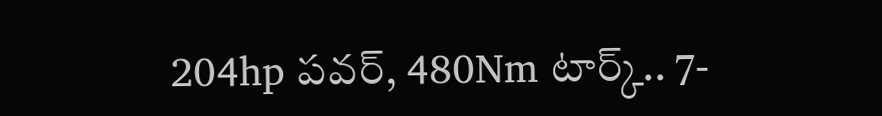204hp పవర్, 480Nm టార్క్.. 7-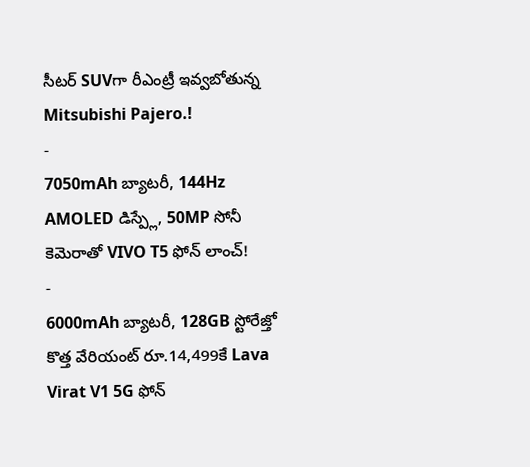సీటర్ SUVగా రీఎంట్రీ ఇవ్వబోతున్న Mitsubishi Pajero.!
-
7050mAh బ్యాటరీ, 144Hz AMOLED డిస్ప్లే, 50MP సోనీ కెమెరాతో VIVO T5 ఫోన్ లాంచ్!
-
6000mAh బ్యాటరీ, 128GB స్టోరేజ్తో కొత్త వేరియంట్ రూ.14,499కే Lava Virat V1 5G ఫోన్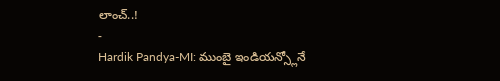లాంచ్..!
-
Hardik Pandya-MI: ముంబై ఇండియన్స్లోనే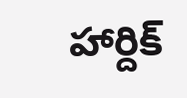హార్దిక్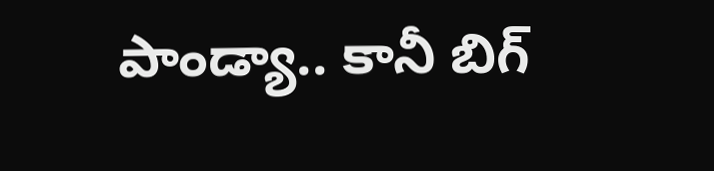పాండ్యా.. కానీ బిగ్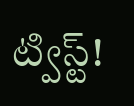ట్విస్ట్!